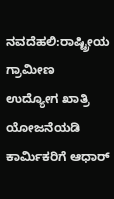ನವದೆಹಲಿ:ರಾಷ್ಟ್ರೀಯ ಗ್ರಾಮೀಣ ಉದ್ಯೋಗ ಖಾತ್ರಿ ಯೋಜನೆಯಡಿ ಕಾರ್ವಿುಕರಿಗೆ ಆಧಾರ್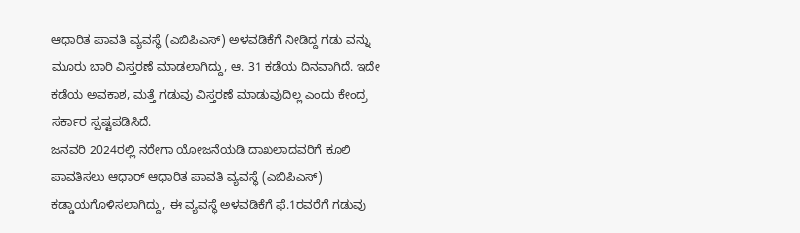ಆಧಾರಿತ ಪಾವತಿ ವ್ಯವಸ್ಥೆ (ಎಬಿಪಿಎಸ್) ಅಳವಡಿಕೆಗೆ ನೀಡಿದ್ದ ಗಡು ವನ್ನು ಮೂರು ಬಾರಿ ವಿಸ್ತರಣೆ ಮಾಡಲಾಗಿದ್ದು, ಆ. 31 ಕಡೆಯ ದಿನವಾಗಿದೆ. ಇದೇ ಕಡೆಯ ಅವಕಾಶ, ಮತ್ತೆ ಗಡುವು ವಿಸ್ತರಣೆ ಮಾಡುವುದಿಲ್ಲ ಎಂದು ಕೇಂದ್ರ ಸರ್ಕಾರ ಸ್ಪಷ್ಟಪಡಿಸಿದೆ.
ಜನವರಿ 2024ರಲ್ಲಿ ನರೇಗಾ ಯೋಜನೆಯಡಿ ದಾಖಲಾದವರಿಗೆ ಕೂಲಿ ಪಾವತಿಸಲು ಆಧಾರ್ ಆಧಾರಿತ ಪಾವತಿ ವ್ಯವಸ್ಥೆ (ಎಬಿಪಿಎಸ್) ಕಡ್ಡಾಯಗೊಳಿಸಲಾಗಿದ್ದು, ಈ ವ್ಯವಸ್ಥೆ ಅಳವಡಿಕೆಗೆ ಫೆ.1ರವರೆಗೆ ಗಡುವು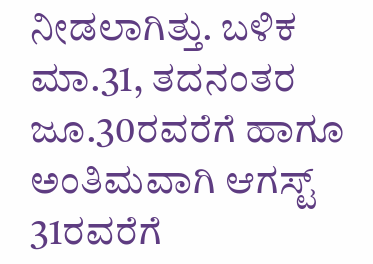ನೀಡಲಾಗಿತ್ತು. ಬಳಿಕ ಮಾ.31, ತದನಂತರ ಜೂ.30ರವರೆಗೆ ಹಾಗೂ ಅಂತಿಮವಾಗಿ ಆಗಸ್ಟ್ 31ರವರೆಗೆ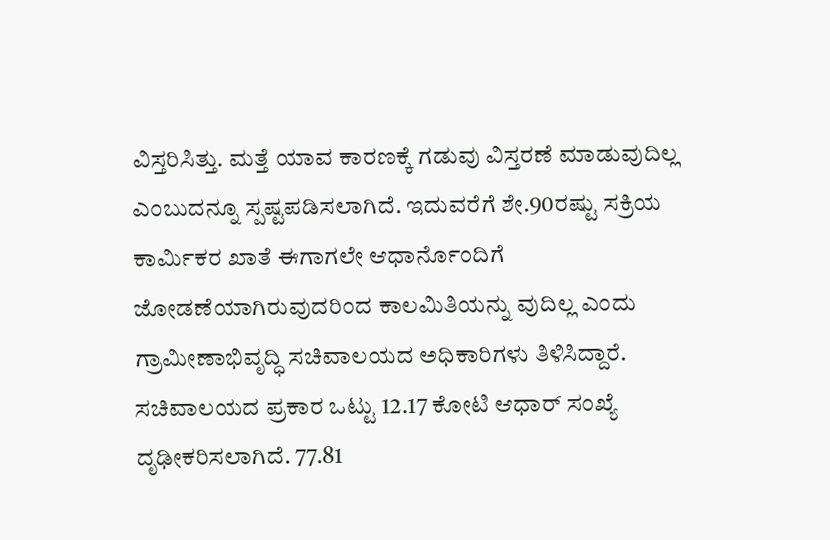ವಿಸ್ತರಿಸಿತ್ತು. ಮತ್ತೆ ಯಾವ ಕಾರಣಕ್ಕೆ ಗಡುವು ವಿಸ್ತರಣೆ ಮಾಡುವುದಿಲ್ಲ ಎಂಬುದನ್ನೂ ಸ್ಪಷ್ಟಪಡಿಸಲಾಗಿದೆ. ಇದುವರೆಗೆ ಶೇ.90ರಷ್ಟು ಸಕ್ರಿಯ ಕಾರ್ವಿುಕರ ಖಾತೆ ಈಗಾಗಲೇ ಆಧಾರ್ನೊಂದಿಗೆ ಜೋಡಣೆಯಾಗಿರುವುದರಿಂದ ಕಾಲಮಿತಿಯನ್ನು ವುದಿಲ್ಲ ಎಂದು ಗ್ರಾಮೀಣಾಭಿವೃದ್ಧಿ ಸಚಿವಾಲಯದ ಅಧಿಕಾರಿಗಳು ತಿಳಿಸಿದ್ದಾರೆ.
ಸಚಿವಾಲಯದ ಪ್ರಕಾರ ಒಟ್ಟು 12.17 ಕೋಟಿ ಆಧಾರ್ ಸಂಖ್ಯೆ ದೃಢೀಕರಿಸಲಾಗಿದೆ. 77.81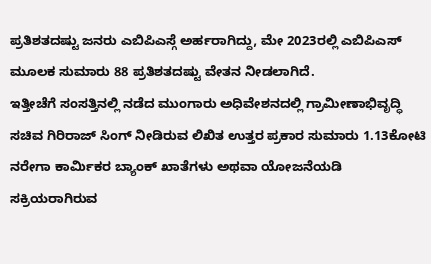ಪ್ರತಿಶತದಷ್ಟು ಜನರು ಎಬಿಪಿಎಸ್ಗೆ ಅರ್ಹರಾಗಿದ್ದು, ಮೇ 2023ರಲ್ಲಿ ಎಬಿಪಿಎಸ್ ಮೂಲಕ ಸುಮಾರು 88 ಪ್ರತಿಶತದಷ್ಟು ವೇತನ ನೀಡಲಾಗಿದೆ.
ಇತ್ತೀಚೆಗೆ ಸಂಸತ್ತಿನಲ್ಲಿ ನಡೆದ ಮುಂಗಾರು ಅಧಿವೇಶನದಲ್ಲಿ ಗ್ರಾಮೀಣಾಭಿವೃದ್ಧಿ ಸಚಿವ ಗಿರಿರಾಜ್ ಸಿಂಗ್ ನೀಡಿರುವ ಲಿಖಿತ ಉತ್ತರ ಪ್ರಕಾರ ಸುಮಾರು 1.13ಕೋಟಿ ನರೇಗಾ ಕಾರ್ವಿುಕರ ಬ್ಯಾಂಕ್ ಖಾತೆಗಳು ಅಥವಾ ಯೋಜನೆಯಡಿ ಸಕ್ರಿಯರಾಗಿರುವ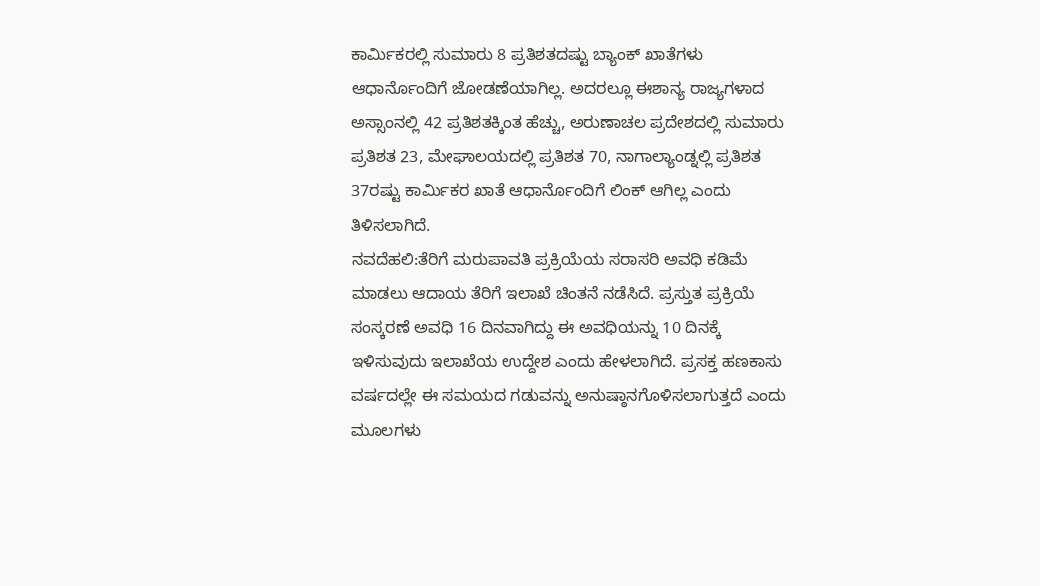ಕಾರ್ವಿುಕರಲ್ಲಿ ಸುಮಾರು 8 ಪ್ರತಿಶತದಷ್ಟು ಬ್ಯಾಂಕ್ ಖಾತೆಗಳು ಆಧಾರ್ನೊಂದಿಗೆ ಜೋಡಣೆಯಾಗಿಲ್ಲ. ಅದರಲ್ಲೂ ಈಶಾನ್ಯ ರಾಜ್ಯಗಳಾದ ಅಸ್ಸಾಂನಲ್ಲಿ 42 ಪ್ರತಿಶತಕ್ಕಿಂತ ಹೆಚ್ಚು, ಅರುಣಾಚಲ ಪ್ರದೇಶದಲ್ಲಿ ಸುಮಾರು ಪ್ರತಿಶತ 23, ಮೇಘಾಲಯದಲ್ಲಿ ಪ್ರತಿಶತ 70, ನಾಗಾಲ್ಯಾಂಡ್ನಲ್ಲಿ ಪ್ರತಿಶತ 37ರಷ್ಟು ಕಾರ್ವಿುಕರ ಖಾತೆ ಆಧಾರ್ನೊಂದಿಗೆ ಲಿಂಕ್ ಆಗಿಲ್ಲ ಎಂದು ತಿಳಿಸಲಾಗಿದೆ.
ನವದೆಹಲಿ:ತೆರಿಗೆ ಮರುಪಾವತಿ ಪ್ರಕ್ರಿಯೆಯ ಸರಾಸರಿ ಅವಧಿ ಕಡಿಮೆ ಮಾಡಲು ಆದಾಯ ತೆರಿಗೆ ಇಲಾಖೆ ಚಿಂತನೆ ನಡೆಸಿದೆ. ಪ್ರಸ್ತುತ ಪ್ರಕ್ರಿಯೆ ಸಂಸ್ಕರಣೆ ಅವಧಿ 16 ದಿನವಾಗಿದ್ದು ಈ ಅವಧಿಯನ್ನು 10 ದಿನಕ್ಕೆ ಇಳಿಸುವುದು ಇಲಾಖೆಯ ಉದ್ದೇಶ ಎಂದು ಹೇಳಲಾಗಿದೆ. ಪ್ರಸಕ್ತ ಹಣಕಾಸು ವರ್ಷದಲ್ಲೇ ಈ ಸಮಯದ ಗಡುವನ್ನು ಅನುಷ್ಠಾನಗೊಳಿಸಲಾಗುತ್ತದೆ ಎಂದು ಮೂಲಗಳು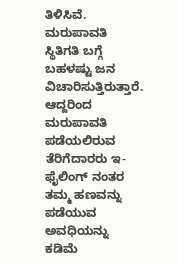ತಿಳಿಸಿವೆ. ಮರುಪಾವತಿ ಸ್ಥಿತಿಗತಿ ಬಗ್ಗೆ ಬಹಳಷ್ಟು ಜನ ವಿಚಾರಿಸುತ್ತಿರುತ್ತಾರೆ. ಆದ್ದರಿಂದ ಮರುಪಾವತಿ ಪಡೆಯಲಿರುವ ತೆರಿಗೆದಾರರು ಇ-ಫೈಲಿಂಗ್ ನಂತರ ತಮ್ಮ ಹಣವನ್ನು ಪಡೆಯುವ ಅವಧಿಯನ್ನು ಕಡಿಮೆ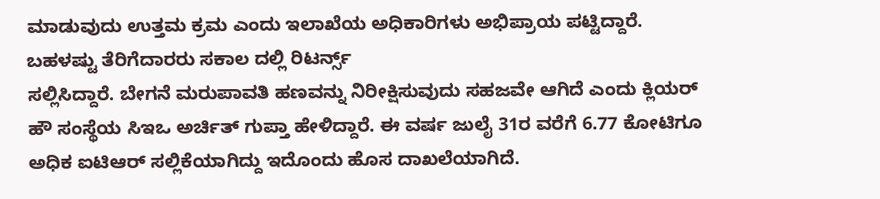ಮಾಡುವುದು ಉತ್ತಮ ಕ್ರಮ ಎಂದು ಇಲಾಖೆಯ ಅಧಿಕಾರಿಗಳು ಅಭಿಪ್ರಾಯ ಪಟ್ಟಿದ್ದಾರೆ. ಬಹಳಷ್ಟು ತೆರಿಗೆದಾರರು ಸಕಾಲ ದಲ್ಲಿ ರಿಟರ್ನ್ಸ್
ಸಲ್ಲಿಸಿದ್ದಾರೆ. ಬೇಗನೆ ಮರುಪಾವತಿ ಹಣವನ್ನು ನಿರೀಕ್ಷಿಸುವುದು ಸಹಜವೇ ಆಗಿದೆ ಎಂದು ಕ್ಲಿಯರ್ ಹೌ ಸಂಸ್ಥೆಯ ಸಿಇಒ ಅರ್ಚಿತ್ ಗುಪ್ತಾ ಹೇಳಿದ್ದಾರೆ. ಈ ವರ್ಷ ಜುಲೈ 31ರ ವರೆಗೆ 6.77 ಕೋಟಿಗೂ ಅಧಿಕ ಐಟಿಆರ್ ಸಲ್ಲಿಕೆಯಾಗಿದ್ದು ಇದೊಂದು ಹೊಸ ದಾಖಲೆಯಾಗಿದೆ.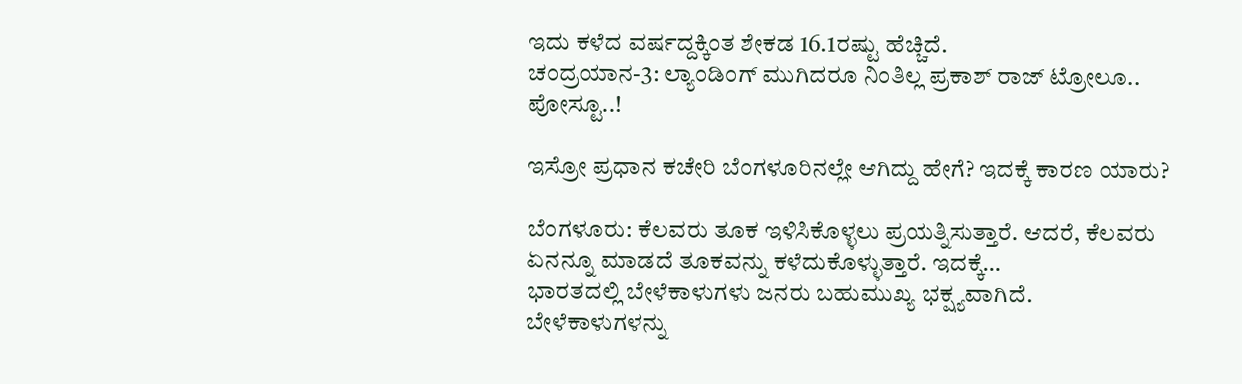ಇದು ಕಳೆದ ವರ್ಷದ್ದಕ್ಕಿಂತ ಶೇಕಡ 16.1ರಷ್ಟು ಹೆಚ್ಚಿದೆ.
ಚಂದ್ರಯಾನ-3: ಲ್ಯಾಂಡಿಂಗ್ ಮುಗಿದರೂ ನಿಂತಿಲ್ಲ ಪ್ರಕಾಶ್ ರಾಜ್ ಟ್ರೋಲೂ.. ಪೋಸ್ಟೂ..!

ಇಸ್ರೋ ಪ್ರಧಾನ ಕಚೇರಿ ಬೆಂಗಳೂರಿನಲ್ಲೇ ಆಗಿದ್ದು ಹೇಗೆ? ಇದಕ್ಕೆ ಕಾರಣ ಯಾರು?

ಬೆಂಗಳೂರು: ಕೆಲವರು ತೂಕ ಇಳಿಸಿಕೊಳ್ಳಲು ಪ್ರಯತ್ನಿಸುತ್ತಾರೆ. ಆದರೆ, ಕೆಲವರು ಏನನ್ನೂ ಮಾಡದೆ ತೂಕವನ್ನು ಕಳೆದುಕೊಳ್ಳುತ್ತಾರೆ. ಇದಕ್ಕೆ…
ಭಾರತದಲ್ಲಿ ಬೇಳೆಕಾಳುಗಳು ಜನರು ಬಹುಮುಖ್ಯ ಭಕ್ಷ್ಯವಾಗಿದೆ. ಬೇಳೆಕಾಳುಗಳನ್ನು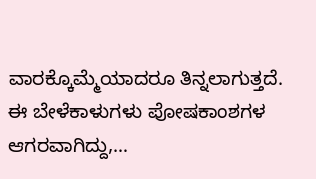ವಾರಕ್ಕೊಮ್ಮೆಯಾದರೂ ತಿನ್ನಲಾಗುತ್ತದೆ. ಈ ಬೇಳೆಕಾಳುಗಳು ಪೋಷಕಾಂಶಗಳ ಆಗರವಾಗಿದ್ದು,…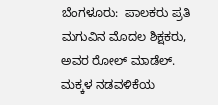ಬೆಂಗಳೂರು:  ಪಾಲಕರು ಪ್ರತಿ ಮಗುವಿನ ಮೊದಲ ಶಿಕ್ಷಕರು, ಅವರ ರೋಲ್ ಮಾಡೆಲ್. ಮಕ್ಕಳ ನಡವಳಿಕೆಯ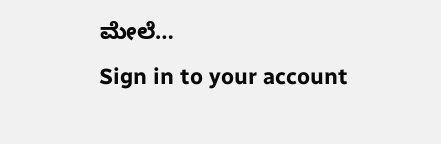ಮೇಲೆ…
Sign in to your account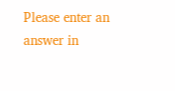Please enter an answer in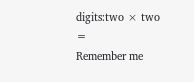digits:two × two =
Remember me